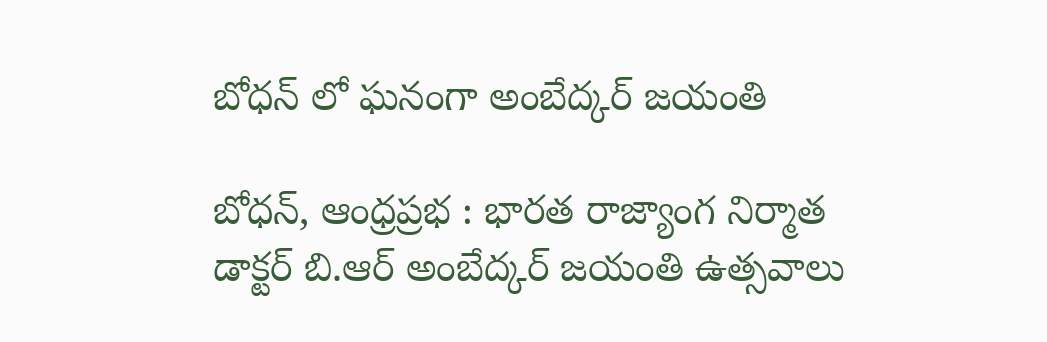బోధన్ లో ఘనంగా అంబేద్కర్ జయంతి

బోధన్, ఆంధ్రప్రభ : భారత రాజ్యాంగ నిర్మాత డాక్టర్ బి.ఆర్ అంబేద్కర్ జయంతి ఉత్సవాలు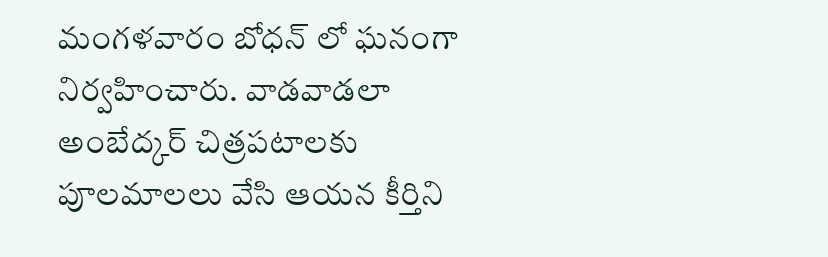మంగళవారం బోధన్ లో ఘనంగా నిర్వహించారు. వాడవాడలా అంబేద్కర్ చిత్రపటాలకు పూలమాలలు వేసి ఆయన కీర్తిని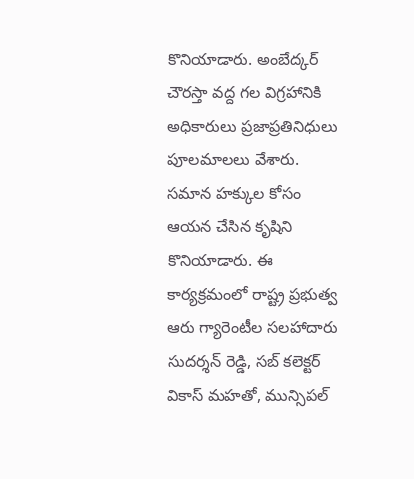కొనియాడారు. అంబేద్కర్ చౌరస్తా వద్ద గల విగ్రహానికి అధికారులు ప్రజాప్రతినిధులు పూలమాలలు వేశారు. సమాన హక్కుల కోసం ఆయన చేసిన కృషిని కొనియాడారు. ఈ కార్యక్రమంలో రాష్ట్ర ప్రభుత్వ ఆరు గ్యారెంటీల సలహాదారు సుదర్శన్ రెడ్డి, సబ్ కలెక్టర్ వికాస్ మహతో, మున్సిపల్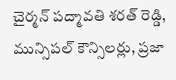చైర్మన్ పద్మావతి శరత్ రెడ్డి, మున్సిపల్ కౌన్సిలర్లు, ప్రజా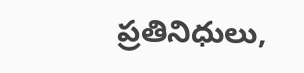ప్రతినిధులు,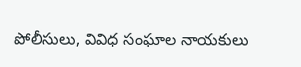పోలీసులు, వివిధ సంఘాల నాయకులు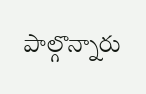పాల్గొన్నారు